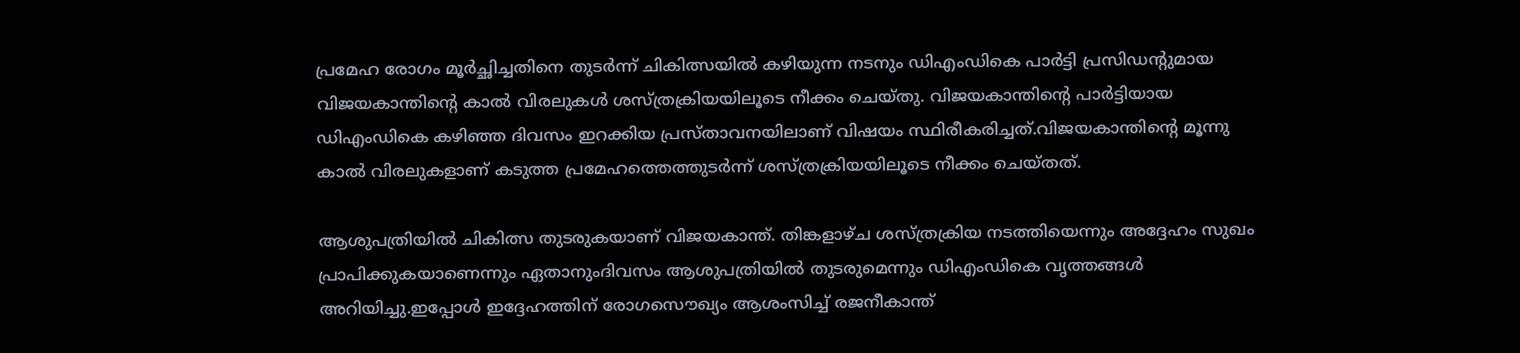പ്രമേഹ രോഗം മൂർച്ഛിച്ചതിനെ തുടർന്ന് ചികിത്സയില്‍ കഴിയുന്ന നടനും ഡിഎംഡികെ പാര്‍ട്ടി പ്രസിഡന്‍റുമായ വിജയകാന്തിന്റെ കാൽ വിരലുകൾ ശസ്ത്രക്രിയയിലൂടെ നീക്കം ചെയ്തു. വിജയകാന്തിൻ്റെ പാർട്ടിയായ ഡിഎംഡികെ കഴിഞ്ഞ ദിവസം ഇറക്കിയ പ്രസ്താവനയിലാണ് വിഷയം സ്ഥിരീകരിച്ചത്.വിജയകാന്തിന്റെ മൂന്നു കാൽ വിരലുകളാണ് കടുത്ത പ്രമേഹത്തെത്തുടർന്ന് ശസ്ത്രക്രിയയിലൂടെ നീക്കം ചെയ്തത്.

ആശുപത്രിയിൽ ചികിത്സ തുടരുകയാണ് വിജയകാന്ത്. തിങ്കളാഴ്ച ശസ്ത്രക്രിയ നടത്തിയെന്നും അദ്ദേഹം സുഖം പ്രാപിക്കുകയാണെന്നും ഏതാനുംദിവസം ആശുപത്രിയിൽ തുടരുമെന്നും ഡിഎംഡികെ വൃത്തങ്ങൾ അറിയിച്ചു.ഇപ്പോൾ ഇദ്ദേഹത്തിന് രോഗസൌഖ്യം ആശംസിച്ച് രജനീകാന്ത്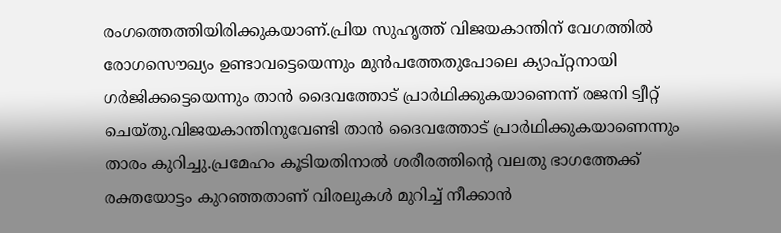രംഗത്തെത്തിയിരിക്കുകയാണ്.പ്രിയ സുഹൃത്ത് വിജയകാന്തിന് വേഗത്തില്‍ രോഗസൌഖ്യം ഉണ്ടാവട്ടെയെന്നും മുന്‍പത്തേതുപോലെ ക്യാപ്റ്റനായി ഗര്‍ജിക്കട്ടെയെന്നും താന്‍ ദൈവത്തോട് പ്രാര്‍ഥിക്കുകയാണെന്ന് രജനി ട്വീറ്റ് ചെയ്‍തു.വിജയകാന്തിനുവേണ്ടി താന്‍ ദൈവത്തോട് പ്രാര്‍ഥിക്കുകയാണെന്നും താരം കുറിച്ചു.പ്രമേഹം കൂടിയതിനാൽ ശരീരത്തിന്റെ വലതു ഭാഗത്തേക്ക് രക്തയോട്ടം കുറഞ്ഞതാണ് വിരലുകൾ മുറിച്ച് നീക്കാൻ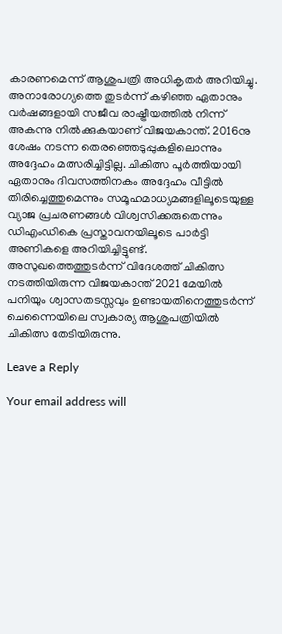കാരണമെന്ന് ആശുപത്രി അധികൃതർ അറിയിച്ചു. അനാരോഗ്യത്തെ തുടര്‍ന്ന് കഴിഞ്ഞ ഏതാനും വര്‍ഷങ്ങളായി സജീവ രാഷ്ട്രീയത്തില്‍ നിന്ന് അകന്നു നില്‍ക്കുകയാണ് വിജയകാന്ത്. 2016നു ശേഷം നടന്ന തെരഞ്ഞെടുപ്പുകളിലൊന്നും അദ്ദേഹം മത്സരിച്ചിട്ടില്ല. ചികിത്സ പൂര്‍ത്തിയായി ഏതാനും ദിവസത്തിനകം അദ്ദേഹം വീട്ടില്‍ തിരിച്ചെത്തുമെന്നും സമൂഹമാധ്യമങ്ങളിലൂടെയുള്ള വ്യാജ പ്രചരണങ്ങള്‍ വിശ്വസിക്കരുതെന്നും ഡിഎംഡികെ പ്രസ്താവനയിലൂടെ പാര്‍ട്ടി അണികളെ അറിയിച്ചിട്ടുണ്ട്. അസുഖത്തെത്തുടർന്ന് വിദേശത്ത് ചികിത്സ നടത്തിയിരുന്ന വിജയകാന്ത് 2021 മേയിൽ പനിയും ശ്വാസതടസ്സവും ഉണ്ടായതിനെത്തുടർന്ന് ചെന്നൈയിലെ സ്വകാര്യ ആശുപത്രിയിൽ ചികിത്സ തേടിയിരുന്നു.

Leave a Reply

Your email address will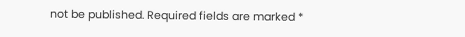not be published. Required fields are marked *